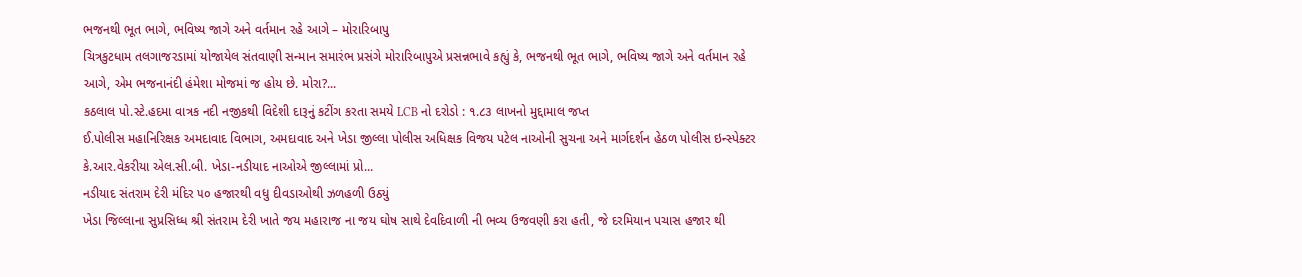ભજનથી ભૂત ભાગે, ભવિષ્ય જાગે અને વર્તમાન રહે આગે – મોરારિબાપુ
ચિત્રકુટધામ તલગાજરડામાં યોજાયેલ સંતવાણી સન્માન સમારંભ પ્રસંગે મોરારિબાપુએ પ્રસન્નભાવે કહ્યું કે, ભજનથી ભૂત ભાગે, ભવિષ્ય જાગે અને વર્તમાન રહે આગે, એમ ભજનાનંદી હંમેશા મોજમાં જ હોય છે. મોરા?...
કઠલાલ પો.સ્ટે.હદમા વાત્રક નદી નજીકથી વિદેશી દારૂનું કટીંગ કરતા સમયે LCB નો દરોડો : ૧.૮૩ લાખનો મુદ્દામાલ જપ્ત
ઈ.પોલીસ મહાનિરિક્ષક અમદાવાદ વિભાગ, અમદાવાદ અને ખેડા જીલ્લા પોલીસ અધિક્ષક વિજય પટેલ નાઓની સુચના અને માર્ગદર્શન હેઠળ પોલીસ ઇન્સ્પેક્ટર કે.આર.વેકરીયા એલ.સી.બી. ખેડા-નડીયાદ નાઓએ જીલ્લામાં પ્રો...
નડીયાદ સંતરામ દેરી મંદિર ૫૦ હજારથી વધુ દીવડાઓથી ઝળહળી ઉઠ્યું
ખેડા જિલ્લાના સુપ્રસિધ્ધ શ્રી સંતરામ દેરી ખાતે જય મહારાજ ના જય ઘોષ સાથે દેવદિવાળી ની ભવ્ય ઉજવણી કરા હતી, જે દરમિયાન પચાસ હજાર થી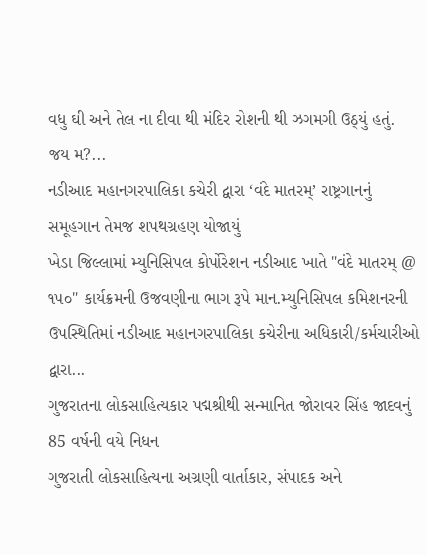વધુ ઘી અને તેલ ના દીવા થી મંદિર રોશની થી ઝગમગી ઉઠ્યું હતું. જય મ?...
નડીઆદ મહાનગરપાલિકા કચેરી દ્વારા ‘વંદે માતરમ્’ રાષ્ટ્રગાનનું સમૂહગાન તેમજ શપથગ્રહણ યોજાયું
ખેડા જિલ્લામાં મ્યુનિસિપલ કોર્પોરેશન નડીઆદ ખાતે "વંદે માતરમ્ @ ૧૫૦" કાર્યક્રમની ઉજવણીના ભાગ રૂપે માન.મ્યુનિસિપલ કમિશનરની ઉપસ્થિતિમાં નડીઆદ મહાનગરપાલિકા કચેરીના અધિકારી/કર્મચારીઓ દ્વારા...
ગુજરાતના લોકસાહિત્યકાર પદ્મશ્રીથી સન્માનિત જોરાવર સિંહ જાદવનું 85 વર્ષની વયે નિધન
ગુજરાતી લોકસાહિત્યના અગ્રણી વાર્તાકાર, સંપાદક અને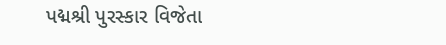પદ્મશ્રી પુરસ્કાર વિજેતા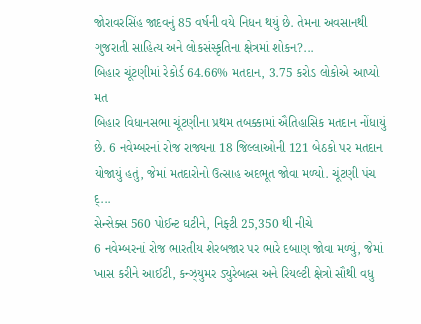જોરાવરસિંહ જાદવનું 85 વર્ષની વયે નિધન થયું છે. તેમના અવસાનથી ગુજરાતી સાહિત્ય અને લોકસંસ્કૃતિના ક્ષેત્રમાં શોકન?...
બિહાર ચૂંટણીમાં રેકોર્ડ 64.66% મતદાન, 3.75 કરોડ લોકોએ આપ્યો મત
બિહાર વિધાનસભા ચૂંટણીના પ્રથમ તબક્કામાં ઐતિહાસિક મતદાન નોંધાયું છે. 6 નવેમ્બરનાં રોજ રાજ્યના 18 જિલ્લાઓની 121 બેઠકો પર મતદાન યોજાયું હતું, જેમાં મતદારોનો ઉત્સાહ અદભૂત જોવા મળ્યો. ચૂંટણી પંચ દ્...
સેન્સેક્સ 560 પોઈન્ટ ઘટીને, નિફ્ટી 25,350 થી નીચે
6 નવેમ્બરનાં રોજ ભારતીય શેરબજાર પર ભારે દબાણ જોવા મળ્યું, જેમાં ખાસ કરીને આઈટી, કન્ઝ્યુમર ડ્યુરેબલ્સ અને રિયલ્ટી ક્ષેત્રો સૌથી વધુ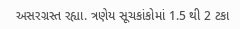અસરગ્રસ્ત રહ્યા. ત્રણેય સૂચકાંકોમાં 1.5 થી 2 ટકા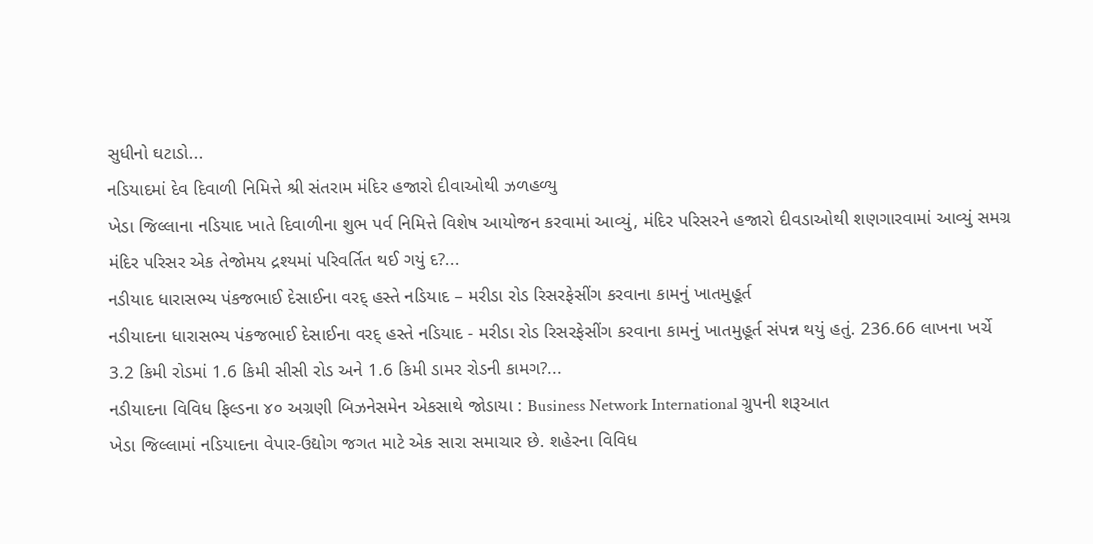સુધીનો ઘટાડો...
નડિયાદમાં દેવ દિવાળી નિમિત્તે શ્રી સંતરામ મંદિર હજારો દીવાઓથી ઝળહળ્યુ
ખેડા જિલ્લાના નડિયાદ ખાતે દિવાળીના શુભ પર્વ નિમિત્તે વિશેષ આયોજન કરવામાં આવ્યું, મંદિર પરિસરને હજારો દીવડાઓથી શણગારવામાં આવ્યું સમગ્ર મંદિર પરિસર એક તેજોમય દ્રશ્યમાં પરિવર્તિત થઈ ગયું દ?...
નડીયાદ ધારાસભ્ય પંકજભાઈ દેસાઈના વરદ્ હસ્તે નડિયાદ – મરીડા રોડ રિસરફેસીંગ કરવાના કામનું ખાતમુહૂર્ત
નડીયાદના ધારાસભ્ય પંકજભાઈ દેસાઈના વરદ્ હસ્તે નડિયાદ - મરીડા રોડ રિસરફેસીંગ કરવાના કામનું ખાતમુહૂર્ત સંપન્ન થયું હતું. 236.66 લાખના ખર્ચે 3.2 કિમી રોડમાં 1.6 કિમી સીસી રોડ અને 1.6 કિમી ડામર રોડની કામગ?...
નડીયાદના વિવિધ ફિલ્ડના ૪૦ અગ્રણી બિઝનેસમેન એકસાથે જોડાયા : Business Network International ગ્રુપની શરૂઆત
ખેડા જિલ્લામાં નડિયાદના વેપાર-ઉદ્યોગ જગત માટે એક સારા સમાચાર છે. શહેરના વિવિધ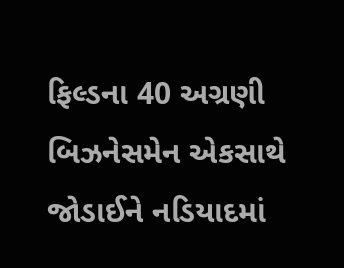ફિલ્ડના 40 અગ્રણી બિઝનેસમેન એકસાથે જોડાઈને નડિયાદમાં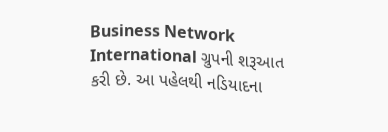Business Network International ગ્રુપની શરૂઆત કરી છે. આ પહેલથી નડિયાદના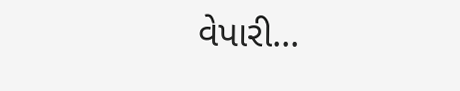વેપારી...